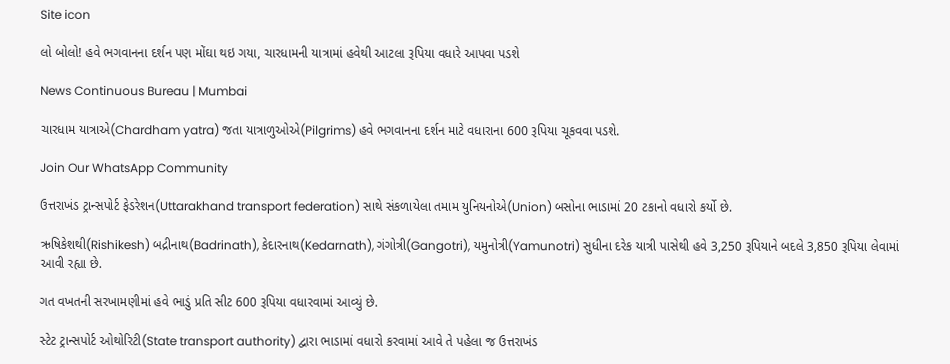Site icon

લો બોલો! હવે ભગવાનના દર્શન પણ મોંઘા થઇ ગયા, ચારધામની યાત્રામાં હવેથી આટલા રૂપિયા વધારે આપવા પડશે

News Continuous Bureau | Mumbai

ચારધામ યાત્રાએ(Chardham yatra) જતા યાત્રાળુઓએ(Pilgrims) હવે ભગવાનના દર્શન માટે વધારાના 600 રૂપિયા ચૂકવવા પડશે.

Join Our WhatsApp Community

ઉત્તરાખંડ ટ્રાન્સપોર્ટ ફેડરેશન(Uttarakhand transport federation) સાથે સંકળાયેલા તમામ યુનિયનોએ(Union) બસોના ભાડામાં 20 ટકાનો વધારો કર્યો છે.

ઋષિકેશથી(Rishikesh) બદ્રીનાથ(Badrinath), કેદારનાથ(Kedarnath), ગંગોત્રી(Gangotri), યમુનોત્રી(Yamunotri) સુધીના દરેક યાત્રી પાસેથી હવે 3,250 રૂપિયાને બદલે 3,850 રૂપિયા લેવામાં આવી રહ્યા છે.

ગત વખતની સરખામણીમાં હવે ભાડું પ્રતિ સીટ 600 રૂપિયા વધારવામાં આવ્યું છે.

સ્ટેટ ટ્રાન્સપોર્ટ ઓથોરિટી(State transport authority) દ્વારા ભાડામાં વધારો કરવામાં આવે તે પહેલા જ ઉત્તરાખંડ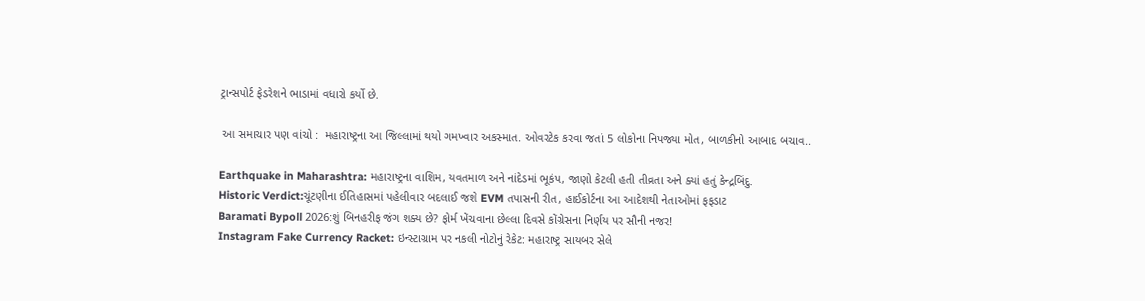ટ્રાન્સપોર્ટ ફેડરેશને ભાડામાં વધારો કર્યો છે.

 આ સમાચાર પણ વાંચો :  મહારાષ્ટ્રના આ જિલ્લામાં થયો ગમખ્વાર અકસ્માત. ઓવરટેક કરવા જતાં 5 લોકોના નિપજ્યા મોત, બાળકીનો આબાદ બચાવ..

Earthquake in Maharashtra: મહારાષ્ટ્રના વાશિમ, યવતમાળ અને નાંદેડમાં ભૂકંપ, જાણો કેટલી હતી તીવ્રતા અને ક્યાં હતું કેન્દ્રબિંદુ.
Historic Verdict:ચૂંટણીના ઈતિહાસમાં પહેલીવાર બદલાઈ જશે EVM તપાસની રીત, હાઈકોર્ટના આ આદેશથી નેતાઓમાં ફફડાટ
Baramati Bypoll 2026:શું બિનહરીફ જંગ શક્ય છે? ફોર્મ ખેંચવાના છેલ્લા દિવસે કોંગ્રેસના નિર્ણય પર સૌની નજર!
Instagram Fake Currency Racket: ઇન્સ્ટાગ્રામ પર નકલી નોટોનું રેકેટ: મહારાષ્ટ્ર સાયબર સેલે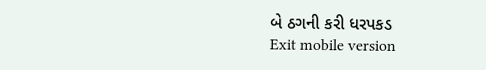બે ઠગની કરી ધરપકડ
Exit mobile version